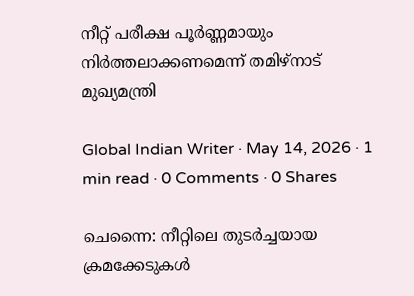നീറ്റ് പരീക്ഷ പൂർണ്ണമായും നിർത്തലാക്കണമെന്ന് തമിഴ്‌നാട് മുഖ്യമന്ത്രി

Global Indian Writer · May 14, 2026 · 1 min read · 0 Comments · 0 Shares

ചെന്നൈ: നീറ്റിലെ തുടർച്ചയായ ക്രമക്കേടുകൾ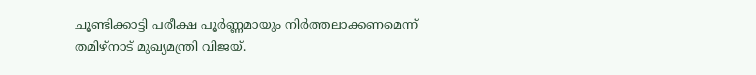ചൂണ്ടിക്കാട്ടി പരീക്ഷ പൂർണ്ണമായും നിർത്തലാക്കണമെന്ന് തമിഴ്‌നാട് മുഖ്യമന്ത്രി വിജയ്.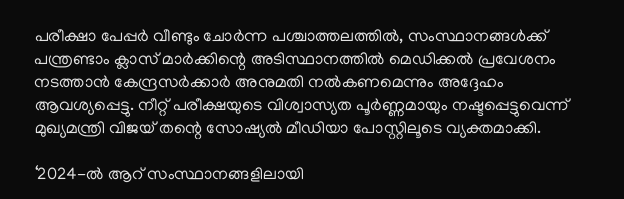പരീക്ഷാ പേപ്പർ വീണ്ടും ചോർന്ന പശ്ചാത്തലത്തിൽ, സംസ്ഥാനങ്ങൾക്ക് പന്ത്രണ്ടാം ക്ലാസ് മാർക്കിന്റെ അടിസ്ഥാനത്തിൽ മെഡിക്കൽ പ്രവേശനം നടത്താൻ കേന്ദ്രസർക്കാർ അനുമതി നൽകണമെന്നും അദ്ദേഹം ആവശ്യപ്പെട്ടു. നീറ്റ് പരീക്ഷയുടെ വിശ്വാസ്യത പൂർണ്ണമായും നഷ്ടപ്പെട്ടുവെന്ന് മുഖ്യമന്ത്രി വിജയ് തന്റെ സോഷ്യൽ മീഡിയാ പോസ്റ്റിലൂടെ വ്യക്തമാക്കി.

‘2024-ൽ ആറ് സംസ്ഥാനങ്ങളിലായി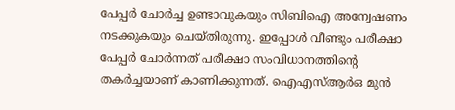പേപ്പർ ചോർച്ച ഉണ്ടാവുകയും സിബിഐ അന്വേഷണം നടക്കുകയും ചെയ്തിരുന്നു. ഇപ്പോൾ വീണ്ടും പരീക്ഷാ പേപ്പർ ചോർന്നത് പരീക്ഷാ സംവിധാനത്തിന്റെ തകർച്ചയാണ് കാണിക്കുന്നത്. ഐഎസ്ആർഒ മുൻ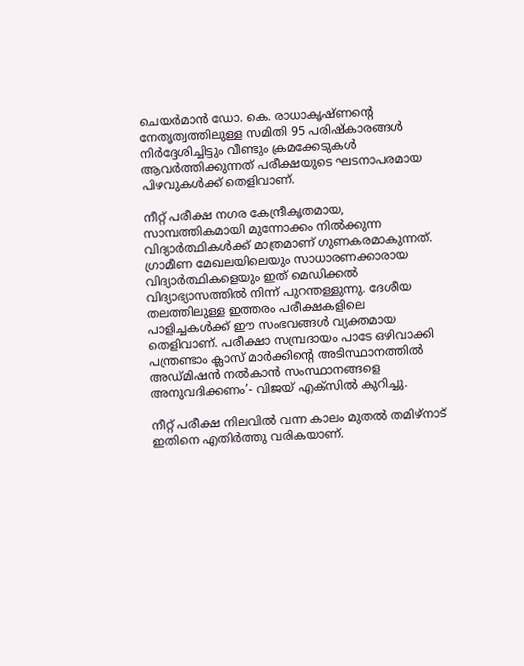ചെയർമാൻ ഡോ. കെ. രാധാകൃഷ്ണന്റെ നേതൃത്വത്തിലുള്ള സമിതി 95 പരിഷ്കാരങ്ങൾ നിർദ്ദേശിച്ചിട്ടും വീണ്ടും ക്രമക്കേടുകൾ ആവർത്തിക്കുന്നത് പരീക്ഷയുടെ ഘടനാപരമായ പിഴവുകൾക്ക് തെളിവാണ്.

നീറ്റ് പരീക്ഷ നഗര കേന്ദ്രീകൃതമായ, സാമ്പത്തികമായി മുന്നോക്കം നിൽക്കുന്ന വിദ്യാർത്ഥികൾക്ക് മാത്രമാണ് ഗുണകരമാകുന്നത്. ഗ്രാമീണ മേഖലയിലെയും സാധാരണക്കാരായ വിദ്യാർത്ഥികളെയും ഇത് മെഡിക്കൽ വിദ്യാഭ്യാസത്തിൽ നിന്ന് പുറന്തള്ളുന്നു. ദേശീയ തലത്തിലുള്ള ഇത്തരം പരീക്ഷകളിലെ പാളിച്ചകൾക്ക് ഈ സംഭവങ്ങൾ വ്യക്തമായ തെളിവാണ്. പരീക്ഷാ സമ്പ്രദായം പാടേ ഒഴിവാക്കി പന്ത്രണ്ടാം ക്ലാസ് മാർക്കിന്റെ അടിസ്ഥാനത്തിൽ അഡ്മിഷൻ നൽകാൻ സംസ്ഥാനങ്ങളെ അനുവദിക്കണം’- വിജയ് എക്സില്‍ കുറിച്ചു.

നീറ്റ് പരീക്ഷ നിലവിൽ വന്ന കാലം മുതൽ തമിഴ്‌നാട് ഇതിനെ എതിർത്തു വരികയാണ്.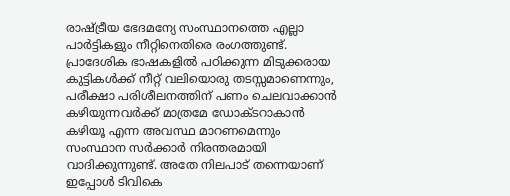രാഷ്ട്രീയ ഭേദമന്യേ സംസ്ഥാനത്തെ എല്ലാ പാർട്ടികളും നീറ്റിനെതിരെ രംഗത്തുണ്ട്. പ്രാദേശിക ഭാഷകളിൽ പഠിക്കുന്ന മിടുക്കരായ കുട്ടികൾക്ക് നീറ്റ് വലിയൊരു തടസ്സമാണെന്നും, പരീക്ഷാ പരിശീലനത്തിന് പണം ചെലവാക്കാൻ കഴിയുന്നവർക്ക് മാത്രമേ ഡോക്ടറാകാൻ കഴിയൂ എന്ന അവസ്ഥ മാറണമെന്നും സംസ്ഥാന സർക്കാർ നിരന്തരമായി വാദിക്കുന്നുണ്ട്. അതേ നിലപാട് തന്നെയാണ് ഇപ്പോള്‍ ടിവികെ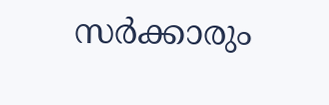സര്‍ക്കാരും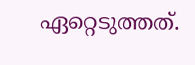ഏറ്റെടുത്തത്.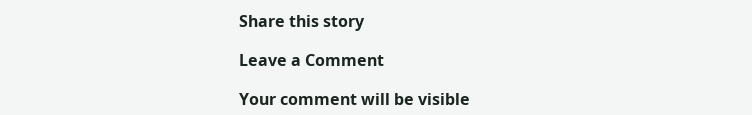Share this story

Leave a Comment

Your comment will be visible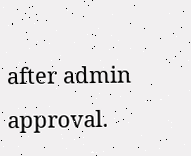after admin approval.